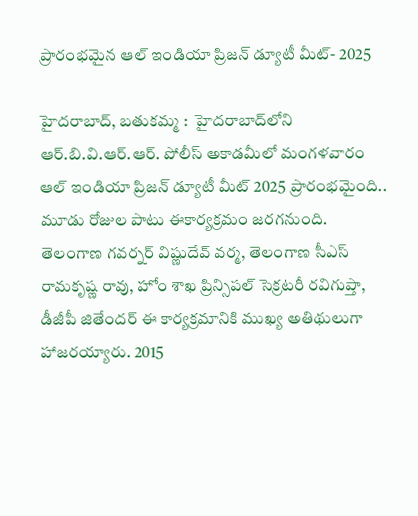ప్రారంభమైన ఆల్ ఇండియా ప్రిజన్ డ్యూటీ మీట్- 2025

హైదరాబాద్‌, బతుకమ్మ :  హైదరాబాద్‌లోని ఆర్.బి.వి.ఆర్.ఆర్. పోలీస్ అకాడమీలో మంగళవారం  ఆల్ ఇండియా ప్రిజన్ డ్యూటీ మీట్ 2025 ప్రారంభమైంది.. మూడు రోజుల పాటు ఈకార్యక్రమం జరగనుంది.  తెలంగాణ గవర్నర్ విష్ణుదేవ్ వర్మ, తెలంగాణ సీఎస్ రామకృష్ణ రావు, హోం శాఖ ప్రిన్సిపల్ సెక్రటరీ రవిగుప్తా, డీజీపీ జితేందర్ ఈ కార్యక్రమానికి ముఖ్య అతిథులుగా హాజరయ్యారు. 2015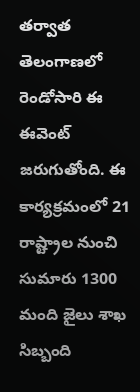తర్వాత తెలంగాణలో రెండోసారి ఈ ఈవెంట్ జరుగుతోంది. ఈ కార్యక్రమంలో 21 రాష్ట్రాల నుంచి సుమారు 1300 మంది జైలు శాఖ సిబ్బంది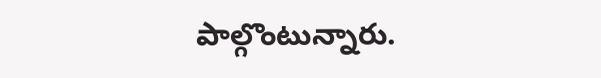పాల్గొంటున్నారు.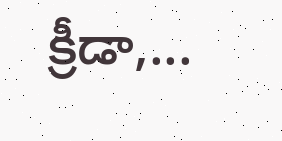క్రీడా,...